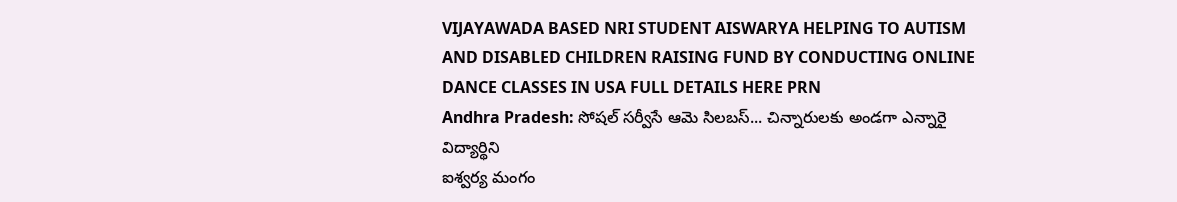VIJAYAWADA BASED NRI STUDENT AISWARYA HELPING TO AUTISM AND DISABLED CHILDREN RAISING FUND BY CONDUCTING ONLINE DANCE CLASSES IN USA FULL DETAILS HERE PRN
Andhra Pradesh: సోషల్ సర్వీసే ఆమె సిలబస్... చిన్నారులకు అండగా ఎన్నారై విద్యార్థిని
ఐశ్వర్య మంగం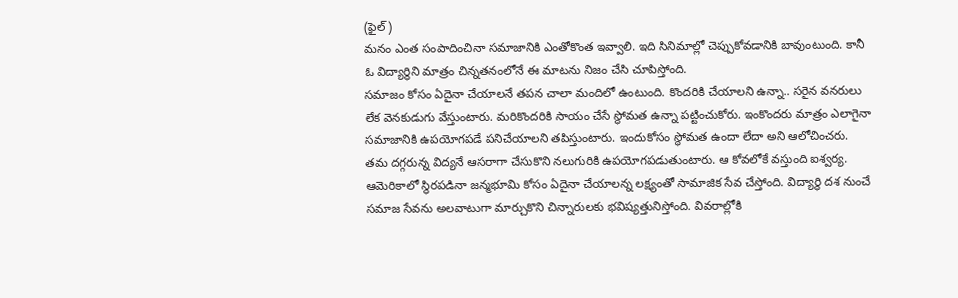(ఫైల్)
మనం ఎంత సంపాదించినా సమాజానికి ఎంతోకొంత ఇవ్వాలి. ఇది సినిమాల్లో చెప్పుకోవడానికి బావుంటుంది. కానీ ఓ విద్యార్థిని మాత్రం చిన్నతనంలోనే ఈ మాటను నిజం చేసి చూపిస్తోంది.
సమాజం కోసం ఏదైనా చేయాలనే తపన చాలా మందిలో ఉంటుంది. కొందరికి చేయాలని ఉన్నా.. సరైన వనరులు లేక వెనకుడుగు వేస్తుంటారు. మరికొందరికి సాయం చేసే స్థోమత ఉన్నా పట్టించుకోరు. ఇంకొందరు మాత్రం ఎలాగైనా సమాజానికి ఉపయోగపడే పనిచేయాలని తపిస్తుంటారు. ఇందుకోసం స్థోమత ఉందా లేదా అని ఆలోచించరు. తమ దగ్గరున్న విద్యనే ఆసరాగా చేసుకొని నలుగురికి ఉపయోగపడుతుంటారు. ఆ కోవలోకే వస్తుంది ఐశ్వర్య. ఆమెరికాలో స్థిరపడినా జన్మభూమి కోసం ఏదైనా చేయాలన్న లక్ష్యంతో సామాజిక సేవ చేస్తోంది. విద్యార్థి దశ నుంచే సమాజ సేవను అలవాటుగా మార్చుకొని చిన్నారులకు భవిష్యత్తునిస్తోంది. వివరాల్లోకి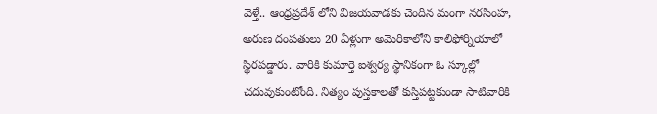వెళ్తే.. ఆంధ్రప్రదేశ్ లోని విజయవాడకు చెందిన మంగా నరసింహ, అరుణ దంపతులు 20 ఏళ్లుగా అమెరికాలోని కాలిఫోర్నియాలో స్థిరపడ్డారు. వారికి కుమార్తె ఐశ్వర్య స్థానికంగా ఓ స్కూల్లో చదువుకుంటోంది. నిత్యం పుస్తకాలతో కుస్తిపట్టకుండా సాటివారికి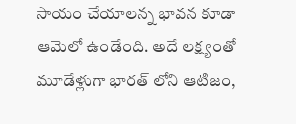సాయం చేయాలన్న భావన కూడా ఆమెలో ఉండేంది. అదే లక్ష్యంతో మూడేళ్లుగా భారత్ లోని ఆటిజం,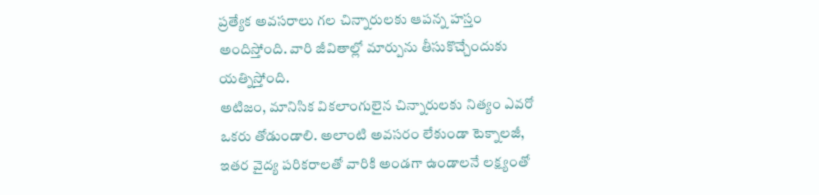ప్రత్యేక అవసరాలు గల చిన్నారులకు ఆపన్న హస్తం అందిస్తోంది. వారి జీవితాల్లో మార్పును తీసుకొచ్చేందుకు యత్నిస్తోంది.
అటిజం, మానిసిక వికలాంగులైన చిన్నారులకు నిత్యం ఎవరో ఒకరు తోడుండాలి. అలాంటి అవసరం లేకుండా టెక్నాలజీ, ఇతర వైద్య పరికరాలతో వారికి అండగా ఉండాలనే లక్ష్యంతో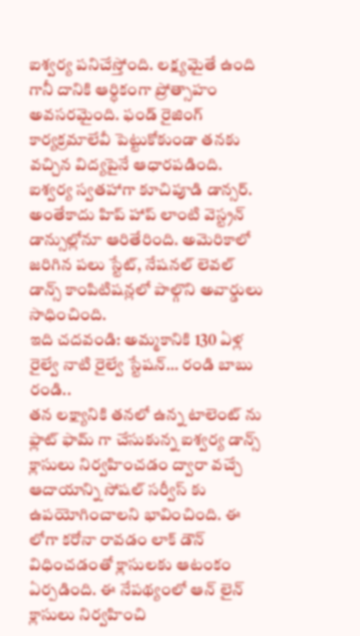ఐశ్వర్య పనిచేస్తోంది. లక్ష్యమైతే ఉంది గానీ దానికి ఆర్ధికంగా ప్రోత్సాహం అవసరమైంది. ఫండ్ రైజింగ్ కార్యక్రమాలేవీ పెట్టుకోకుండా తనకు వచ్చిన విద్యపైనే ఆధారపడింది. ఐశ్వర్య స్వతహాగా కూచిపూడి డాన్సర్. అంతేకాదు హిప్ హాప్ లాంటి వెస్ట్రన్ డాన్సుల్లోనూ ఆరితేరింది. అమెరికాలో జరిగిన పలు స్టేట్, నేషనల్ లెవల్ డాన్స్ కాంపిటిషన్లలో పాల్గొని అవార్డులు సాధించింది.
ఇది చదవండి: అమ్మకానికి 130 ఏళ్ల రైల్వే నాటి రైల్వే స్టేషన్… రండి బాబు రండి..
తన లక్ష్యానికి తనలో ఉన్న టాలెంట్ ను ఫ్లాట్ ఫామ్ గా చేసుకున్న ఐశ్వర్య డాన్స్ క్లాసులు నిర్వహించడం ద్వారా వచ్చే ఆదాయాన్ని సోషల్ సర్వీస్ కు ఉపయోగించాలని భావించింది. ఈ లోగా కరోనా రావడం లాక్ డౌన్ విధించడంతో క్లాసులకు ఆటంకం ఏర్పడింది. ఈ నేపథ్యంలో ఆన్ లైన్ క్లాసులు నిర్వహించి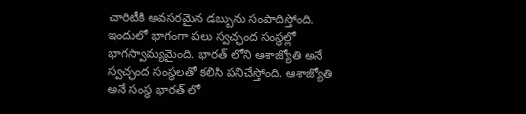చారిటీకి అవసరమైన డబ్బును సంపాదిస్తోంది. ఇందులో భాగంగా పలు స్వచ్ఛంద సంస్థల్లో భాగస్వామ్యమైంది. భారత్ లోని ఆశాజ్యోతి అనే స్వచ్ఛంద సంస్థలతో కలిసి పనిచేస్తోంది. ఆశాజ్యోతి అనే సంస్థ భారత్ లో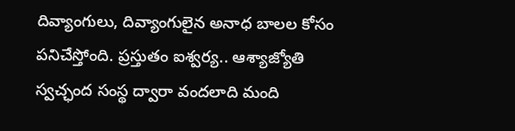దివ్యాంగులు, దివ్యాంగులైన అనాధ బాలల కోసం పనిచేస్తోంది. ప్రస్తుతం ఐశ్వర్య.. ఆశ్యాజ్యోతి స్వచ్ఛంద సంస్థ ద్వారా వందలాది మంది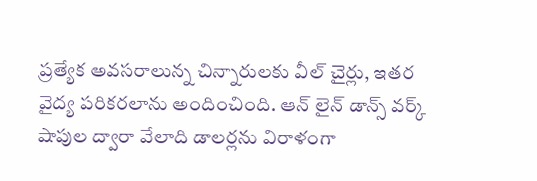ప్రత్యేక అవసరాలున్న చిన్నారులకు వీల్ చైర్లు, ఇతర వైద్య పరికరలాను అందించింది. ఆన్ లైన్ డాన్స్ వర్క్ షాపుల ద్వారా వేలాది డాలర్లను విరాళంగా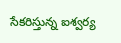సేకరిస్తున్న ఐశ్వర్య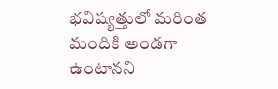భవిష్యత్తులో మరింత మందికి అండగా ఉంటానని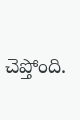చెప్తోంది.